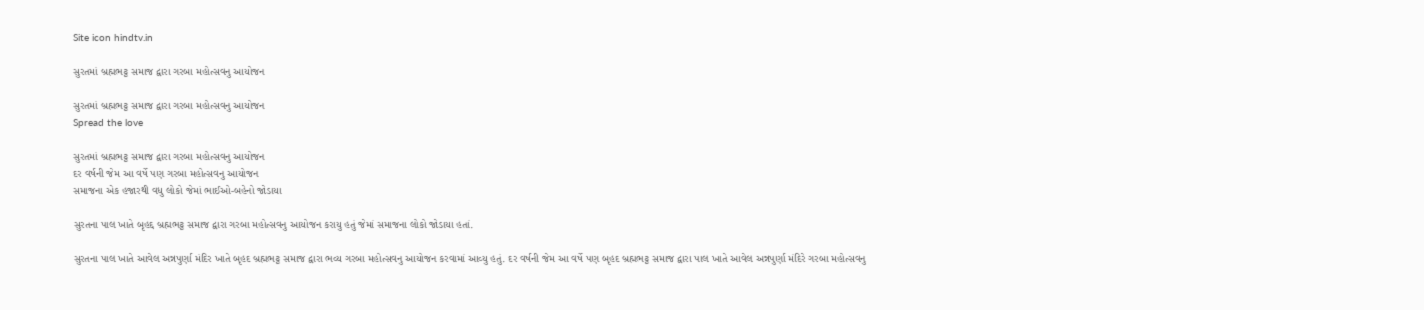Site icon hindtv.in

સુરતમાં બ્રહ્મભટ્ટ સમાજ દ્વારા ગરબા મહોત્સવનુ આયોજન

સુરતમાં બ્રહ્મભટ્ટ સમાજ દ્વારા ગરબા મહોત્સવનુ આયોજન
Spread the love

સુરતમાં બ્રહ્મભટ્ટ સમાજ દ્વારા ગરબા મહોત્સવનુ આયોજન
દર વર્ષની જેમ આ વર્ષે પણ ગરબા મહોત્સવનુ આયોજન
સમાજના એક હજારથી વધુ લોકો જેમાં ભાઈઓ-બહેનો જોડાયા

સુરતના પાલ ખાતે બૃહદ્દ બ્રહ્મભટ્ટ સમાજ દ્વારા ગરબા મહોત્સવનુ આયોજન કરાયુ હતું જેમાં સમાજના લોકો જોડાયા હતાં.

સુરતના પાલ ખાતે આવેલ અન્નપુર્ણા મંદિર ખાતે બૃહદ બ્રહ્મભટ્ટ સમાજ દ્વારા ભવ્ય ગરબા મહોત્સવનુ આયોજન કરવામાં આવ્યુ હતું. દર વર્ષની જેમ આ વર્ષે પણ બૃહદ બ્રહ્મભટ્ટ સમાજ દ્વારા પાલ ખાતે આવેલ અન્નપુર્ણા મંદિરે ગરબા મહોત્સવનુ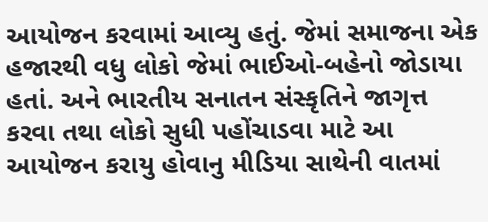આયોજન કરવામાં આવ્યુ હતું. જેમાં સમાજના એક હજારથી વધુ લોકો જેમાં ભાઈઓ-બહેનો જોડાયા હતાં. અને ભારતીય સનાતન સંસ્કૃતિને જાગૃત્ત કરવા તથા લોકો સુધી પહોંચાડવા માટે આ આયોજન કરાયુ હોવાનુ મીડિયા સાથેની વાતમાં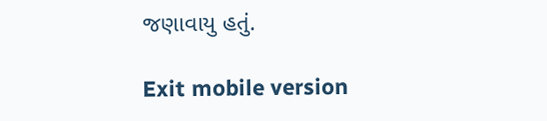જણાવાયુ હતું.

Exit mobile version